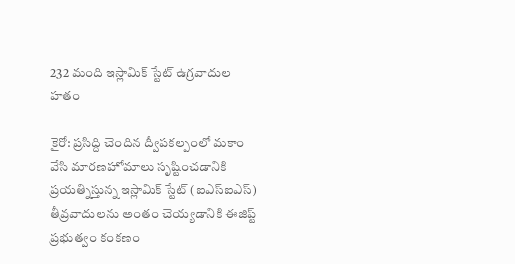232 మంది ఇస్లామిక్ స్టేట్ ఉగ్రవాదుల హతం

కైరో: ప్రసిద్ది చెందిన ద్వీపకల్పంలో మకాం వేసి మారణహోమాలు సృష్టించడానికి ప్రయత్నిస్తున్న ఇస్లామిక్ స్టేట్ (ఐఎస్ఐఎస్) తీవ్రవాదులను అంతం చెయ్యడానికి ఈజిప్ట్ ప్రభుత్వం కంకణం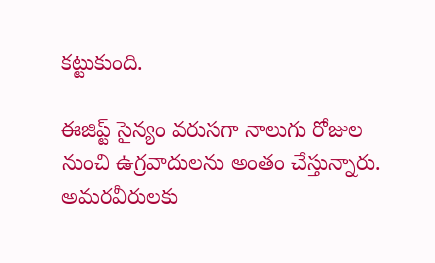కట్టుకుంది.

ఈజిప్ట్ సైన్యం వరుసగా నాలుగు రోజుల నుంచి ఉగ్రవాదులను అంతం చేస్తున్నారు. అమరవీరులకు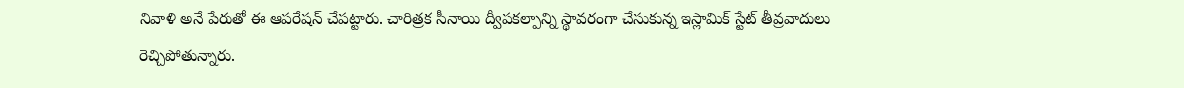నివాళి అనే పేరుతో ఈ ఆపరేషన్ చేపట్టారు. చారిత్రక సీనాయి ద్వీపకల్పాన్ని స్థావరంగా చేసుకున్న ఇస్లామిక్ స్టేట్ తీవ్రవాదులు రెచ్చిపోతున్నారు.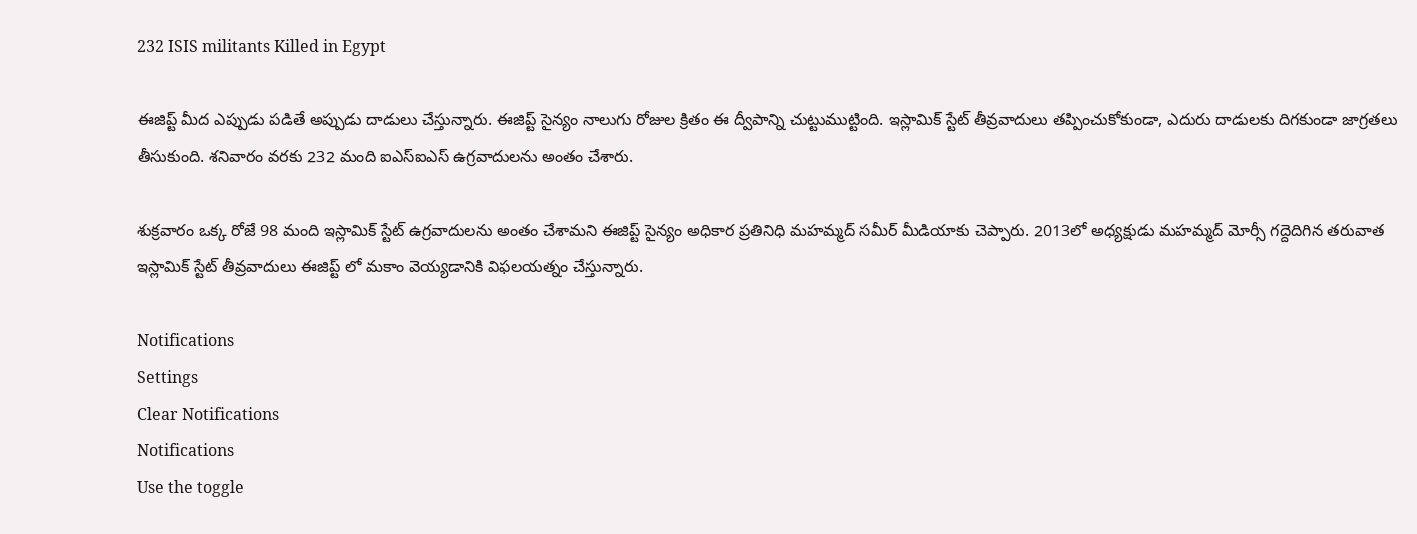232 ISIS militants Killed in Egypt

ఈజిప్ట్ మీద ఎప్పుడు పడితే అప్పుడు దాడులు చేస్తున్నారు. ఈజిప్ట్ సైన్యం నాలుగు రోజుల క్రితం ఈ ద్వీపాన్ని చుట్టుముట్టింది. ఇస్లామిక్ స్టేట్ తీవ్రవాదులు తప్పించుకోకుండా, ఎదురు దాడులకు దిగకుండా జాగ్రతలు తీసుకుంది. శనివారం వరకు 232 మంది ఐఎస్ఐఎస్ ఉగ్రవాదులను అంతం చేశారు.

శుక్రవారం ఒక్క రోజే 98 మంది ఇస్లామిక్ స్టేట్ ఉగ్రవాదులను అంతం చేశామని ఈజిప్ట్ సైన్యం అధికార ప్రతినిధి మహమ్మద్ సమీర్ మీడియాకు చెప్పారు. 2013లో అధ్యక్షుడు మహమ్మద్ మోర్సీ గద్దెదిగిన తరువాత ఇస్లామిక్ స్టేట్ తీవ్రవాదులు ఈజిప్ట్ లో మకాం వెయ్యడానికి విఫలయత్నం చేస్తున్నారు.

Notifications
Settings
Clear Notifications
Notifications
Use the toggle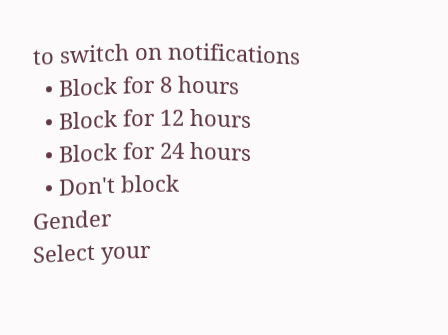to switch on notifications
  • Block for 8 hours
  • Block for 12 hours
  • Block for 24 hours
  • Don't block
Gender
Select your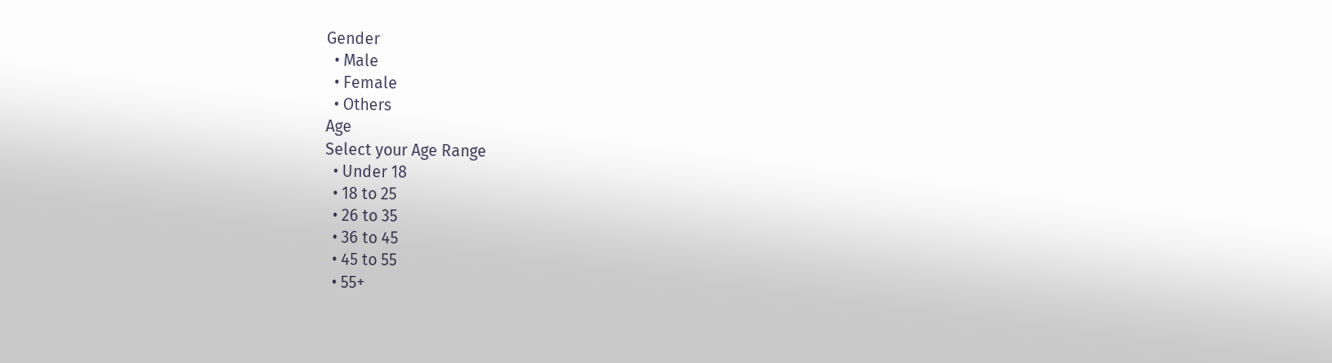Gender
  • Male
  • Female
  • Others
Age
Select your Age Range
  • Under 18
  • 18 to 25
  • 26 to 35
  • 36 to 45
  • 45 to 55
  • 55+